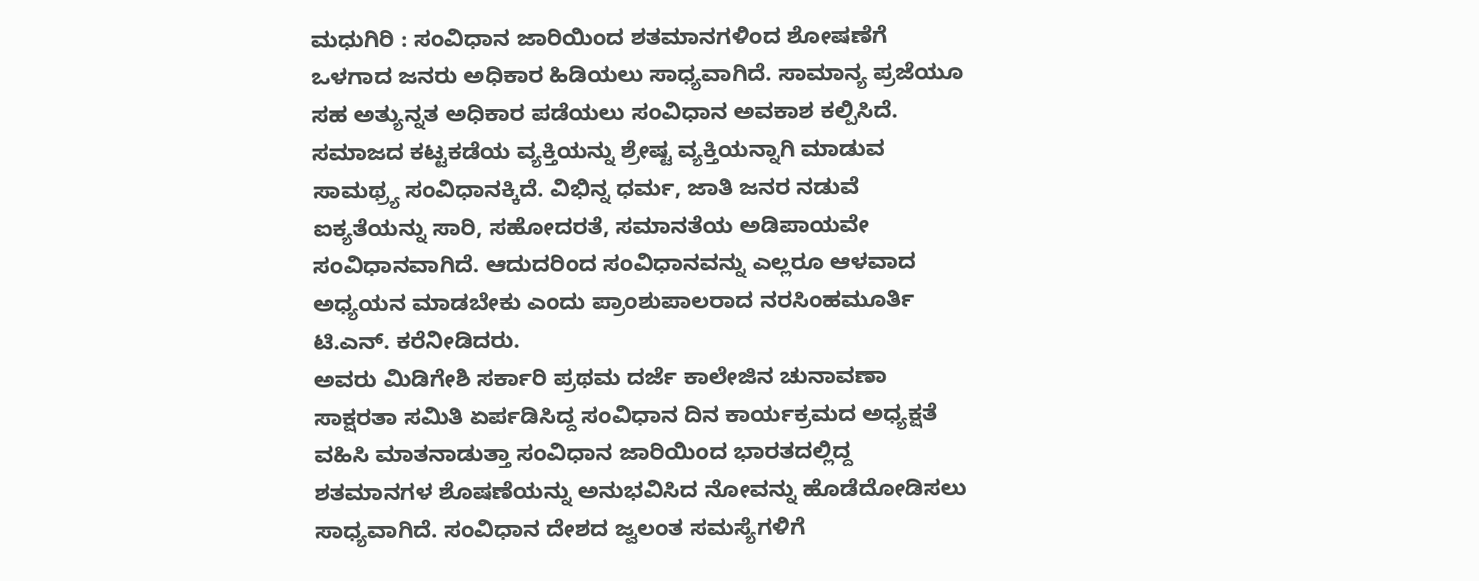ಮಧುಗಿರಿ : ಸಂವಿಧಾನ ಜಾರಿಯಿಂದ ಶತಮಾನಗಳಿಂದ ಶೋಷಣೆಗೆ ಒಳಗಾದ ಜನರು ಅಧಿಕಾರ ಹಿಡಿಯಲು ಸಾಧ್ಯವಾಗಿದೆ. ಸಾಮಾನ್ಯ ಪ್ರಜೆಯೂ ಸಹ ಅತ್ಯುನ್ನತ ಅಧಿಕಾರ ಪಡೆಯಲು ಸಂವಿಧಾನ ಅವಕಾಶ ಕಲ್ಪಿಸಿದೆ. ಸಮಾಜದ ಕಟ್ಟಕಡೆಯ ವ್ಯಕ್ತಿಯನ್ನು ಶ್ರೇಷ್ಟ ವ್ಯಕ್ತಿಯನ್ನಾಗಿ ಮಾಡುವ ಸಾಮಥ್ರ್ಯ ಸಂವಿಧಾನಕ್ಕಿದೆ. ವಿಭಿನ್ನ ಧರ್ಮ, ಜಾತಿ ಜನರ ನಡುವೆ ಐಕ್ಯತೆಯನ್ನು ಸಾರಿ, ಸಹೋದರತೆ, ಸಮಾನತೆಯ ಅಡಿಪಾಯವೇ ಸಂವಿಧಾನವಾಗಿದೆ. ಆದುದರಿಂದ ಸಂವಿಧಾನವನ್ನು ಎಲ್ಲರೂ ಆಳವಾದ ಅಧ್ಯಯನ ಮಾಡಬೇಕು ಎಂದು ಪ್ರಾಂಶುಪಾಲರಾದ ನರಸಿಂಹಮೂರ್ತಿ ಟಿ.ಎನ್. ಕರೆನೀಡಿದರು.
ಅವರು ಮಿಡಿಗೇಶಿ ಸರ್ಕಾರಿ ಪ್ರಥಮ ದರ್ಜೆ ಕಾಲೇಜಿನ ಚುನಾವಣಾ ಸಾಕ್ಷರತಾ ಸಮಿತಿ ಏರ್ಪಡಿಸಿದ್ದ ಸಂವಿಧಾನ ದಿನ ಕಾರ್ಯಕ್ರಮದ ಅಧ್ಯಕ್ಷತೆ ವಹಿಸಿ ಮಾತನಾಡುತ್ತಾ ಸಂವಿಧಾನ ಜಾರಿಯಿಂದ ಭಾರತದಲ್ಲಿದ್ದ ಶತಮಾನಗಳ ಶೊಷಣೆಯನ್ನು ಅನುಭವಿಸಿದ ನೋವನ್ನು ಹೊಡೆದೋಡಿಸಲು ಸಾಧ್ಯವಾಗಿದೆ. ಸಂವಿಧಾನ ದೇಶದ ಜ್ವಲಂತ ಸಮಸ್ಯೆಗಳಿಗೆ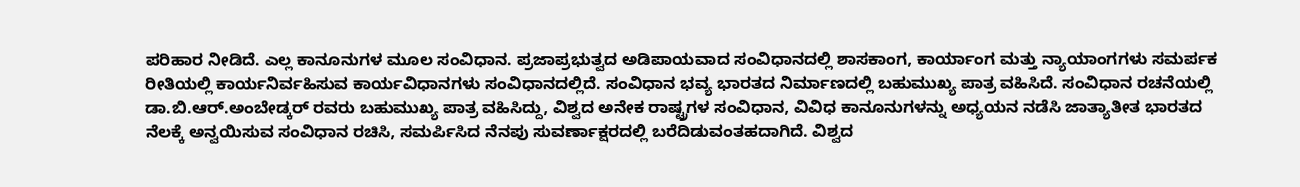ಪರಿಹಾರ ನೀಡಿದೆ. ಎಲ್ಲ ಕಾನೂನುಗಳ ಮೂಲ ಸಂವಿಧಾನ. ಪ್ರಜಾಪ್ರಭುತ್ವದ ಅಡಿಪಾಯವಾದ ಸಂವಿಧಾನದಲ್ಲಿ ಶಾಸಕಾಂಗ, ಕಾರ್ಯಾಂಗ ಮತ್ತು ನ್ಯಾಯಾಂಗಗಳು ಸಮರ್ಪಕ ರೀತಿಯಲ್ಲಿ ಕಾರ್ಯನಿರ್ವಹಿಸುವ ಕಾರ್ಯವಿಧಾನಗಳು ಸಂವಿಧಾನದಲ್ಲಿದೆ. ಸಂವಿಧಾನ ಭವ್ಯ ಭಾರತದ ನಿರ್ಮಾಣದಲ್ಲಿ ಬಹುಮುಖ್ಯ ಪಾತ್ರ ವಹಿಸಿದೆ. ಸಂವಿಧಾನ ರಚನೆಯಲ್ಲಿ ಡಾ.ಬಿ.ಆರ್.ಅಂಬೇಡ್ಕರ್ ರವರು ಬಹುಮುಖ್ಯ ಪಾತ್ರ ವಹಿಸಿದ್ದು, ವಿಶ್ವದ ಅನೇಕ ರಾಷ್ಟ್ರಗಳ ಸಂವಿಧಾನ, ವಿವಿಧ ಕಾನೂನುಗಳನ್ನು ಅಧ್ಯಯನ ನಡೆಸಿ ಜಾತ್ಯಾತೀತ ಭಾರತದ ನೆಲಕ್ಕೆ ಅನ್ವಯಿಸುವ ಸಂವಿಧಾನ ರಚಿಸಿ, ಸಮರ್ಪಿಸಿದ ನೆನಪು ಸುವರ್ಣಾಕ್ಷರದಲ್ಲಿ ಬರೆದಿಡುವಂತಹದಾಗಿದೆ. ವಿಶ್ವದ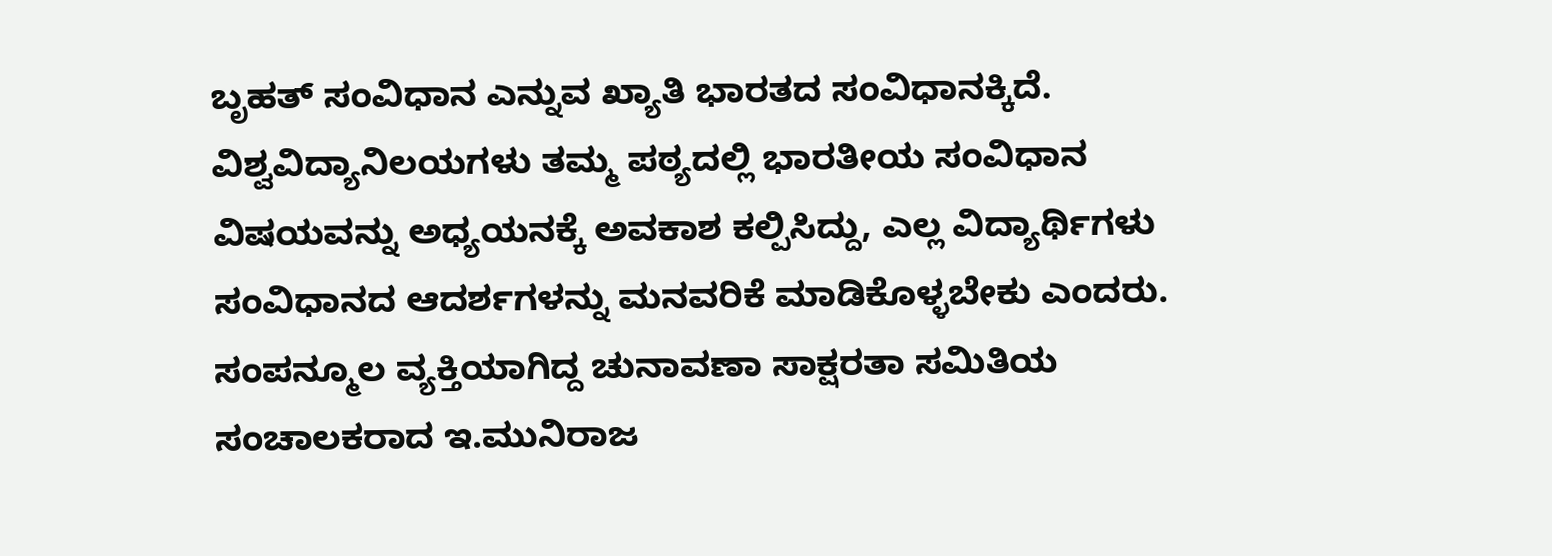ಬೃಹತ್ ಸಂವಿಧಾನ ಎನ್ನುವ ಖ್ಯಾತಿ ಭಾರತದ ಸಂವಿಧಾನಕ್ಕಿದೆ. ವಿಶ್ವವಿದ್ಯಾನಿಲಯಗಳು ತಮ್ಮ ಪಠ್ಯದಲ್ಲಿ ಭಾರತೀಯ ಸಂವಿಧಾನ ವಿಷಯವನ್ನು ಅಧ್ಯಯನಕ್ಕೆ ಅವಕಾಶ ಕಲ್ಪಿಸಿದ್ದು, ಎಲ್ಲ ವಿದ್ಯಾರ್ಥಿಗಳು ಸಂವಿಧಾನದ ಆದರ್ಶಗಳನ್ನು ಮನವರಿಕೆ ಮಾಡಿಕೊಳ್ಳಬೇಕು ಎಂದರು.
ಸಂಪನ್ಮೂಲ ವ್ಯಕ್ತಿಯಾಗಿದ್ದ ಚುನಾವಣಾ ಸಾಕ್ಷರತಾ ಸಮಿತಿಯ ಸಂಚಾಲಕರಾದ ಇ.ಮುನಿರಾಜ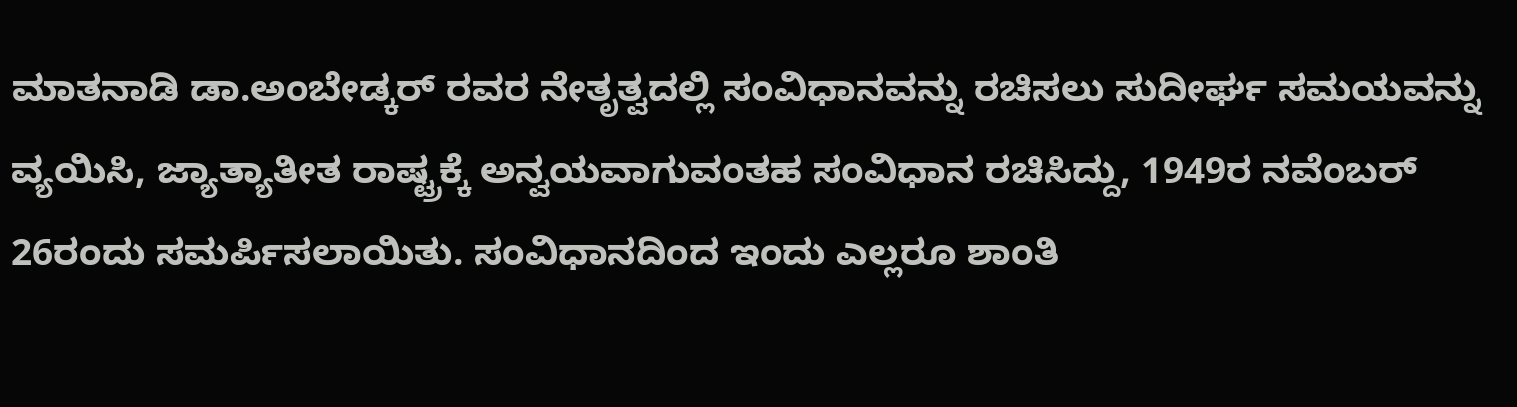ಮಾತನಾಡಿ ಡಾ.ಅಂಬೇಡ್ಕರ್ ರವರ ನೇತೃತ್ವದಲ್ಲಿ ಸಂವಿಧಾನವನ್ನು ರಚಿಸಲು ಸುದೀರ್ಘ ಸಮಯವನ್ನು ವ್ಯಯಿಸಿ, ಜ್ಯಾತ್ಯಾತೀತ ರಾಷ್ಟ್ರಕ್ಕೆ ಅನ್ವಯವಾಗುವಂತಹ ಸಂವಿಧಾನ ರಚಿಸಿದ್ದು, 1949ರ ನವೆಂಬರ್ 26ರಂದು ಸಮರ್ಪಿಸಲಾಯಿತು. ಸಂವಿಧಾನದಿಂದ ಇಂದು ಎಲ್ಲರೂ ಶಾಂತಿ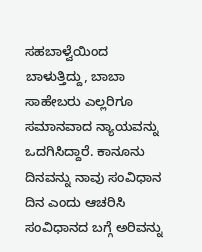ಸಹಬಾಳ್ವೆಯಿಂದ ಬಾಳುತ್ತಿದ್ದು, ಬಾಬಾ ಸಾಹೇಬರು ಎಲ್ಲರಿಗೂ ಸಮಾನವಾದ ನ್ಯಾಯವನ್ನು ಒದಗಿಸಿದ್ದಾರೆ. ಕಾನೂನು ದಿನವನ್ನು ನಾವು ಸಂವಿಧಾನ ದಿನ ಎಂದು ಆಚರಿಸಿ ಸಂವಿಧಾನದ ಬಗ್ಗೆ ಅರಿವನ್ನು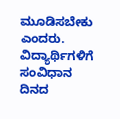ಮೂಡಿಸಬೇಕು ಎಂದರು.
ವಿದ್ಯಾರ್ಥಿಗಳಿಗೆ ಸಂವಿಧಾನ ದಿನದ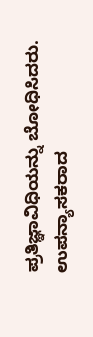ಪ್ರತಿಜ್ಞಾವಿಧಿಯನ್ನು ಬೋಧಿಸಿದರು. ಉಪನ್ಯಾಸಕರಾದ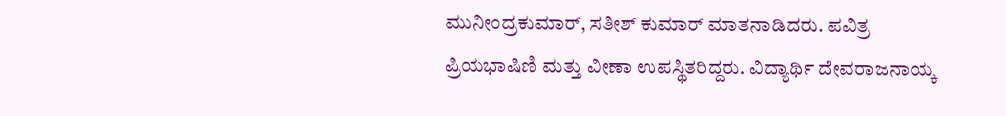ಮುನೀಂದ್ರಕುಮಾರ್, ಸತೀಶ್ ಕುಮಾರ್ ಮಾತನಾಡಿದರು. ಪವಿತ್ರ ಪ್ರಿಯಭಾಷಿಣಿ ಮತ್ತು ವೀಣಾ ಉಪಸ್ಥಿತರಿದ್ದರು. ವಿದ್ಯಾರ್ಥಿ ದೇವರಾಜನಾಯ್ಕ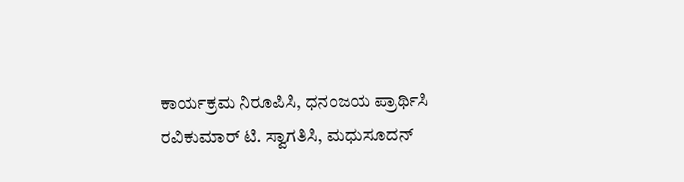ಕಾರ್ಯಕ್ರಮ ನಿರೂಪಿಸಿ, ಧನಂಜಯ ಪ್ರಾರ್ಥಿಸಿ ರವಿಕುಮಾರ್ ಟಿ. ಸ್ವಾಗತಿಸಿ, ಮಧುಸೂದನ್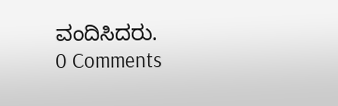ವಂದಿಸಿದರು.
0 Comments